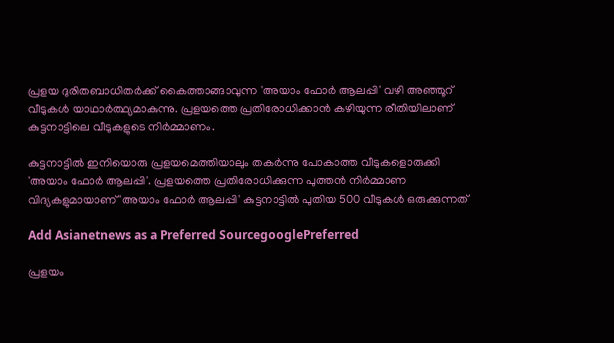പ്രളയ ദുരിതബാധിതര്‍ക്ക് കൈത്താങ്ങാവുന്ന 'അയാം ഫോര്‍ ആലപ്പി' വഴി അഞ്ഞൂറ് വീടുകള്‍ യാഥാര്‍ത്ഥ്യമാകുന്നു. പ്രളയത്തെ പ്രതിരോധിക്കാന്‍ കഴിയുന്ന രീതിയിലാണ് കുട്ടനാട്ടിലെ വീടുകളുടെ നിര്‍മ്മാണം.

കുട്ടനാട്ടില്‍ ഇനിയൊരു പ്രളയമെത്തിയാലും തകർന്നു പോകാത്ത വീടുകളൊരുക്കി 'അയാം ഫോർ ആലപ്പി'. പ്രളയത്തെ പ്രതിരോധിക്കുന്ന പുത്തൻ നിർമ്മാണ വിദ്യകളുമായാണ് 'അയാം ഫോർ ആലപ്പി' കുട്ടനാട്ടിൽ പുതിയ 500 വീടുകൾ ഒരുക്കുന്നത്

Add Asianetnews as a Preferred SourcegooglePreferred

പ്രളയം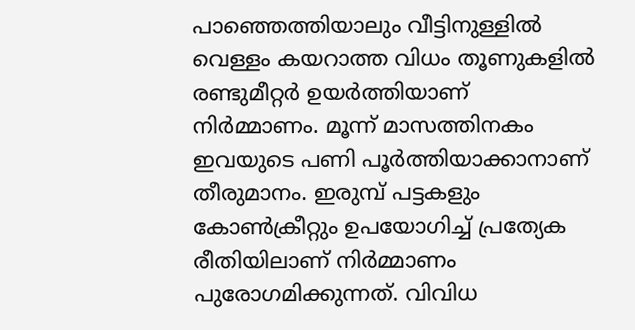പാഞ്ഞെത്തിയാലും വീട്ടിനുള്ളില്‍ വെള്ളം കയറാത്ത വിധം തൂണുകളിൽ രണ്ടുമീറ്റര്‍ ഉയര്‍ത്തിയാണ് നിര്‍മ്മാണം. മൂന്ന് മാസത്തിനകം ഇവയുടെ പണി പൂര്‍ത്തിയാക്കാനാണ് തീരുമാനം. ഇരുമ്പ് പട്ടകളും കോണ്‍ക്രീറ്റും ഉപയോഗിച്ച് പ്രത്യേക രീതിയിലാണ് നിര്‍മ്മാണം പുരോഗമിക്കുന്നത്. വിവിധ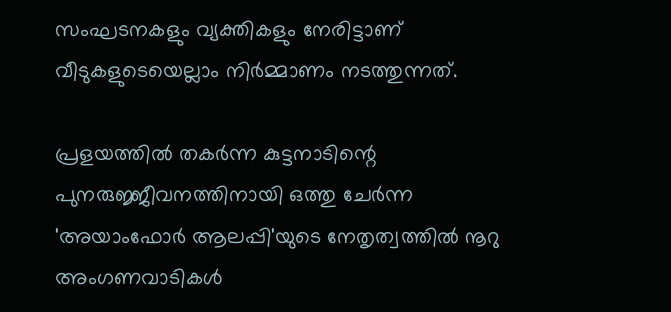സംഘടനകളും വ്യക്തികളും നേരിട്ടാണ് വീടുകളുടെയെല്ലാം നിര്‍മ്മാണം നടത്തുന്നത്.

പ്രളയത്തിൽ തകർന്ന കുട്ടനാടിന്റെ പുനരുജ്ജീവനത്തിനായി ഒത്തു ചേർന്ന 'അയാംഫോര്‍ ആലപ്പി'യുടെ നേതൃത്വത്തിൽ നൂറു അംഗണവാടികള്‍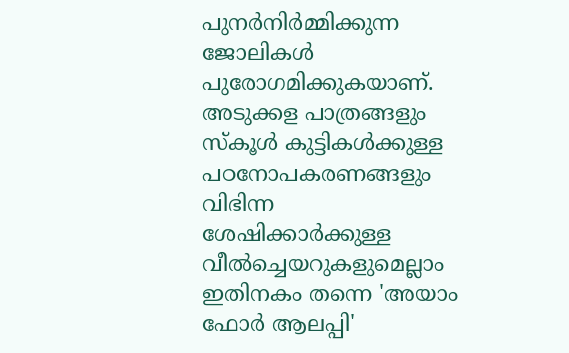പുനര്‍നിര്‍മ്മിക്കുന്ന ജോലികള്‍ പുരോഗമിക്കുകയാണ്. അടുക്കള പാത്രങ്ങളും സ്കൂള്‍ കുട്ടികള്‍ക്കുള്ള പഠനോപകരണങ്ങളും വിഭിന്ന ശേഷിക്കാര്‍ക്കുള്ള വീല്‍ച്ചെയറുകളുമെല്ലാം ഇതിനകം തന്നെ 'അയാം ഫോർ ആലപ്പി'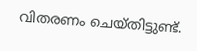വിതരണം ചെയ്തിട്ടുണ്ട്.